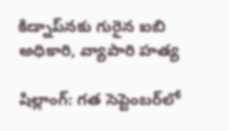కిడ్నాప్‌నకు గురైన ఐబి అధికారి, వ్యాపారి హత్య

షిల్లాంగ్: గత సెప్టెంబర్‌లో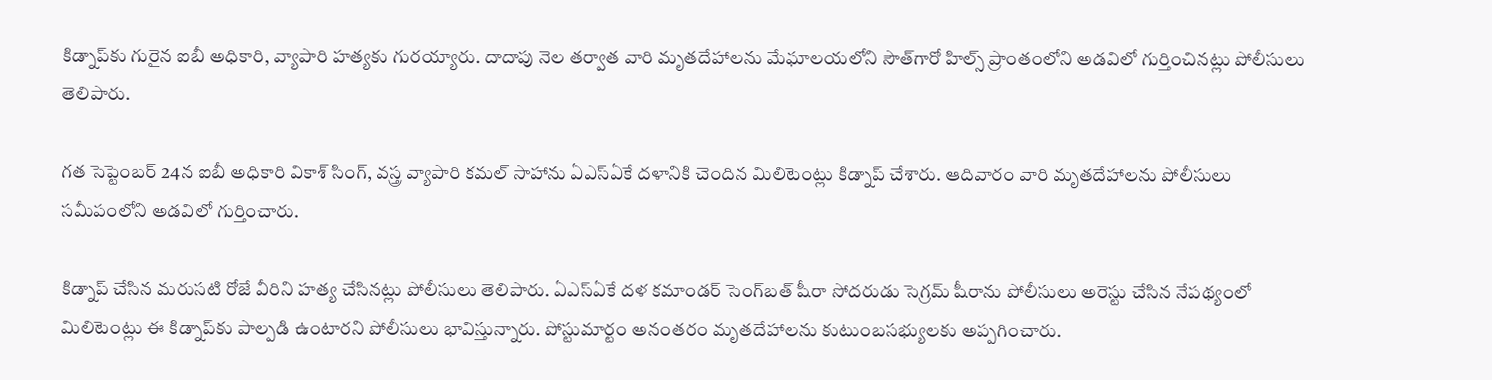కిడ్నాప్‌కు గురైన ఐబీ అధికారి, వ్యాపారి హత్యకు గురయ్యారు. దాదాపు నెల తర్వాత వారి మృతదేహాలను మేఘాలయలోని సౌత్‌గారో హిల్స్‌ ప్రాంతంలోని అడవిలో గుర్తించినట్లు పోలీసులు తెలిపారు.

గత సెప్టెంబర్‌ 24న ఐబీ అధికారి వికాశ్‌ సింగ్‌, వస్త్ర వ్యాపారి కమల్‌ సాహాను ఏఎస్‌ఏకే దళానికి చెందిన మిలిటెంట్లు కిడ్నాప్‌ చేశారు. ఆదివారం వారి మృతదేహాలను పోలీసులు సమీపంలోని అడవిలో గుర్తించారు.

కిడ్నాప్‌ చేసిన మరుసటి రోజే వీరిని హత్య చేసినట్లు పోలీసులు తెలిపారు. ఏఎస్‌ఏకే దళ కమాండర్‌ సెంగ్‌బత్‌ షీరా సోదరుడు సెగ్రమ్‌ షీరాను పోలీసులు అరెస్టు చేసిన నేపథ్యంలో మిలిటెంట్లు ఈ కిడ్నాప్‌కు పాల్పడి ఉంటారని పోలీసులు భావిస్తున్నారు. పోస్టుమార్టం అనంతరం మృతదేహాలను కుటుంబసభ్యులకు అప్పగించారు.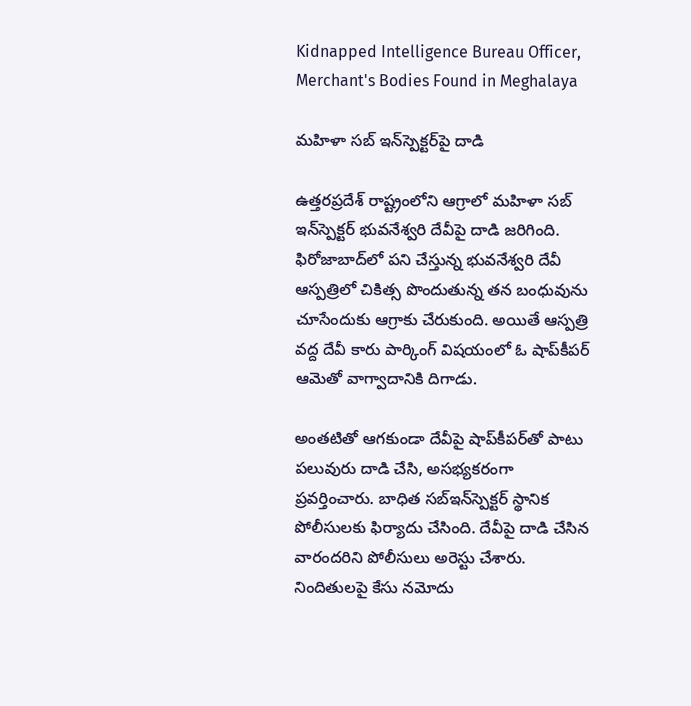Kidnapped Intelligence Bureau Officer, Merchant's Bodies Found in Meghalaya

మహిళా సబ్ ఇన్‌స్పెక్టర్‌పై దాడి

ఉత్తరప్రదేశ్ రాష్ట్రంలోని ఆగ్రాలో మహిళా సబ్ ఇన్‌స్పెక్టర్ భువనేశ్వరి దేవీపై దాడి జరిగింది. ఫిరోజాబాద్‌లో పని చేస్తున్న భువనేశ్వరి దేవీ ఆస్పత్రిలో చికిత్స పొందుతున్న తన బంధువును చూసేందుకు ఆగ్రాకు చేరుకుంది. అయితే ఆస్పత్రి వద్ద దేవీ కారు పార్కింగ్ విషయంలో ఓ షాప్‌కీపర్ ఆమెతో వాగ్వాదానికి దిగాడు.

అంతటితో ఆగకుండా దేవీపై షాప్‌కీపర్‌తో పాటు పలువురు దాడి చేసి, అసభ్యకరంగా ప్రవర్తించారు. బాధిత సబ్‌ఇన్‌స్పెక్టర్ స్థానిక పోలీసులకు ఫిర్యాదు చేసింది. దేవీపై దాడి చేసిన వారందరిని పోలీసులు అరెస్టు చేశారు. నిందితులపై కేసు నమోదు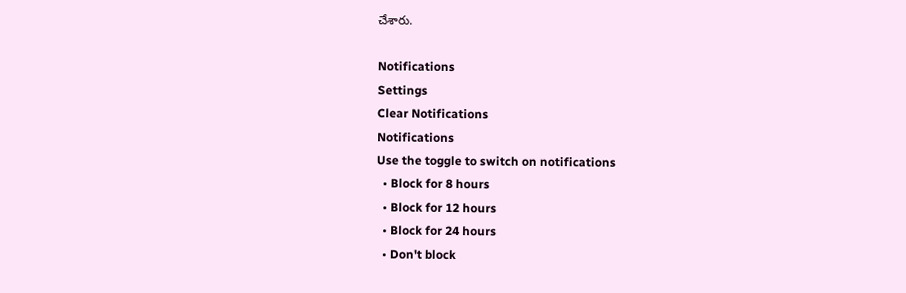చేశారు.

Notifications
Settings
Clear Notifications
Notifications
Use the toggle to switch on notifications
  • Block for 8 hours
  • Block for 12 hours
  • Block for 24 hours
  • Don't block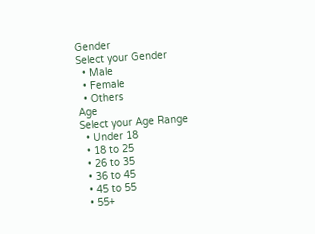Gender
Select your Gender
  • Male
  • Female
  • Others
Age
Select your Age Range
  • Under 18
  • 18 to 25
  • 26 to 35
  • 36 to 45
  • 45 to 55
  • 55+